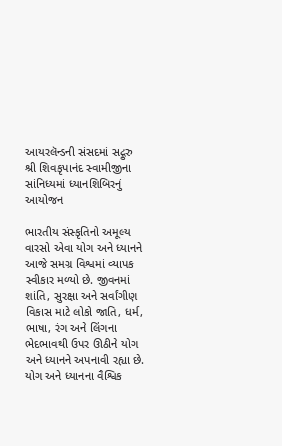આયરલૅન્ડની સંસદમાં સદ્ગુરુ શ્રી શિવકૃપાનંદ સ્વામીજીના સાંનિધ્યમાં ધ્યાનશિબિરનું આયોજન

ભારતીય સંસ્કૃતિનો અમૂલ્ય વારસો એવા યોગ અને ધ્યાનને આજે સમગ્ર વિશ્વમાં વ્યાપક સ્વીકાર મળ્યો છે. જીવનમાં શાંતિ, સુરક્ષા અને સર્વાંગીણ વિકાસ માટે લોકો જાતિ, ધર્મ, ભાષા, રંગ અને લિંગના ભેદભાવથી ઉપર ઊઠીને યોગ અને ધ્યાનને અપનાવી રહ્યા છે. યોગ અને ધ્યાનના વૈશ્વિક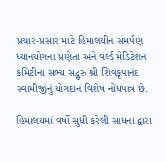પ્રચાર-પ્રસાર માટે હિમાલયીન સમર્પણ ધ્યાનયોગના પ્રણેતા અને વર્લ્ડ મેડિટેશન કમિટીના સભ્ય સદ્ગુરુ શ્રી શિવકૃપાનંદ સ્વામીજીનું યોગદાન વિશેષ નોંધપાત્ર છે.

હિમાલયમાં વર્ષો સુધી કરેલી સાધના દ્વારા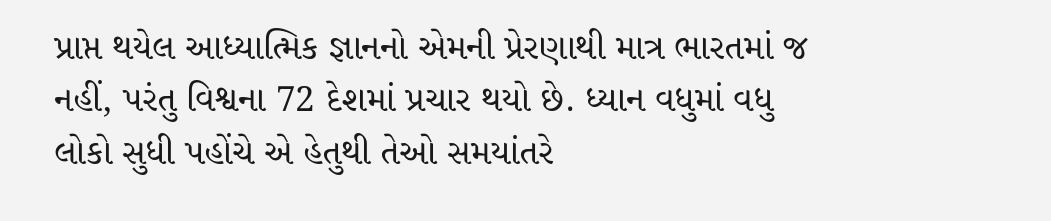પ્રાપ્ત થયેલ આધ્યાત્મિક જ્ઞાનનો એમની પ્રેરણાથી માત્ર ભારતમાં જ નહીં, પરંતુ વિશ્વના 72 દેશમાં પ્રચાર થયો છે. ધ્યાન વધુમાં વધુ લોકો સુધી પહોંચે એ હેતુથી તેઓ સમયાંતરે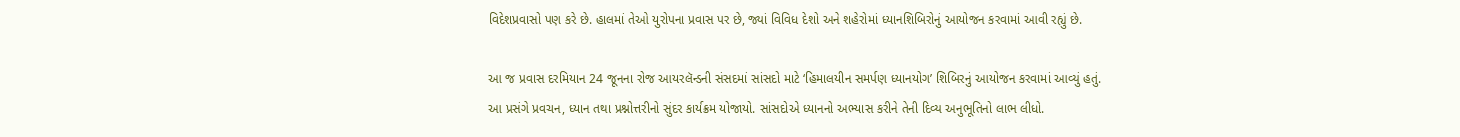વિદેશપ્રવાસો પણ કરે છે. હાલમાં તેઓ યુરોપના પ્રવાસ પર છે, જ્યાં વિવિધ દેશો અને શહેરોમાં ધ્યાનશિબિરોનું આયોજન કરવામાં આવી રહ્યું છે.

આ જ પ્રવાસ દરમિયાન 24 જૂનના રોજ આયરલૅન્ડની સંસદમાં સાંસદો માટે ‘હિમાલયીન સમર્પણ ધ્યાનયોગ’ શિબિરનું આયોજન કરવામાં આવ્યું હતું. આ પ્રસંગે પ્રવચન, ધ્યાન તથા પ્રશ્નોત્તરીનો સુંદર કાર્યક્રમ યોજાયો. સાંસદોએ ધ્યાનનો અભ્યાસ કરીને તેની દિવ્ય અનુભૂતિનો લાભ લીધો.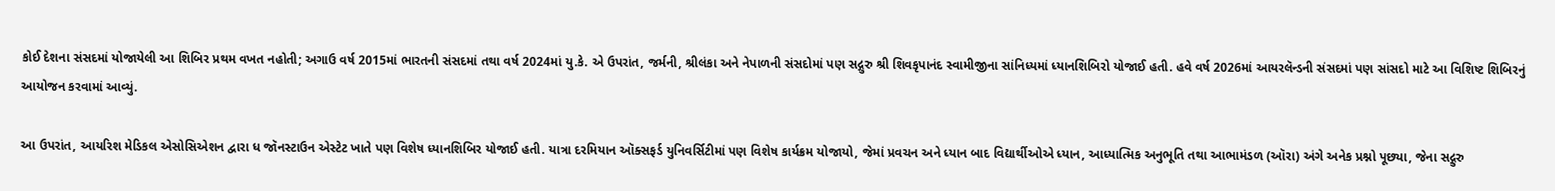કોઈ દેશના સંસદમાં યોજાયેલી આ શિબિર પ્રથમ વખત નહોતી; અગાઉ વર્ષ 2015માં ભારતની સંસદમાં તથા વર્ષ 2024માં યુ.કે. એ ઉપરાંત, જર્મની, શ્રીલંકા અને નેપાળની સંસદોમાં પણ સદ્ગુરુ શ્રી શિવકૃપાનંદ સ્વામીજીના સાંનિધ્યમાં ધ્યાનશિબિરો યોજાઈ હતી. હવે વર્ષ 2026માં આયરલૅન્ડની સંસદમાં પણ સાંસદો માટે આ વિશિષ્ટ શિબિરનું આયોજન કરવામાં આવ્યું.

આ ઉપરાંત, આયરિશ મેડિકલ એસોસિએશન દ્વારા ધ જૉનસ્ટાઉન એસ્ટેટ ખાતે પણ વિશેષ ધ્યાનશિબિર યોજાઈ હતી. યાત્રા દરમિયાન ઑક્સફર્ડ યુનિવર્સિટીમાં પણ વિશેષ કાર્યક્રમ યોજાયો, જેમાં પ્રવચન અને ધ્યાન બાદ વિદ્યાર્થીઓએ ધ્યાન, આધ્યાત્મિક અનુભૂતિ તથા આભામંડળ (ઑરા) અંગે અનેક પ્રશ્નો પૂછ્યા, જેના સદ્ગુરુ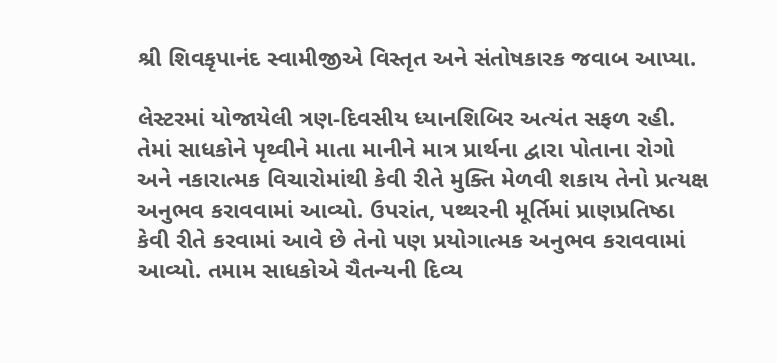શ્રી શિવકૃપાનંદ સ્વામીજીએ વિસ્તૃત અને સંતોષકારક જવાબ આપ્યા.

લેસ્ટરમાં યોજાયેલી ત્રણ-દિવસીય ધ્યાનશિબિર અત્યંત સફળ રહી. તેમાં સાધકોને પૃથ્વીને માતા માનીને માત્ર પ્રાર્થના દ્વારા પોતાના રોગો અને નકારાત્મક વિચારોમાંથી કેવી રીતે મુક્તિ મેળવી શકાય તેનો પ્રત્યક્ષ અનુભવ કરાવવામાં આવ્યો. ઉપરાંત, પથ્થરની મૂર્તિમાં પ્રાણપ્રતિષ્ઠા કેવી રીતે કરવામાં આવે છે તેનો પણ પ્રયોગાત્મક અનુભવ કરાવવામાં આવ્યો. તમામ સાધકોએ ચૈતન્યની દિવ્ય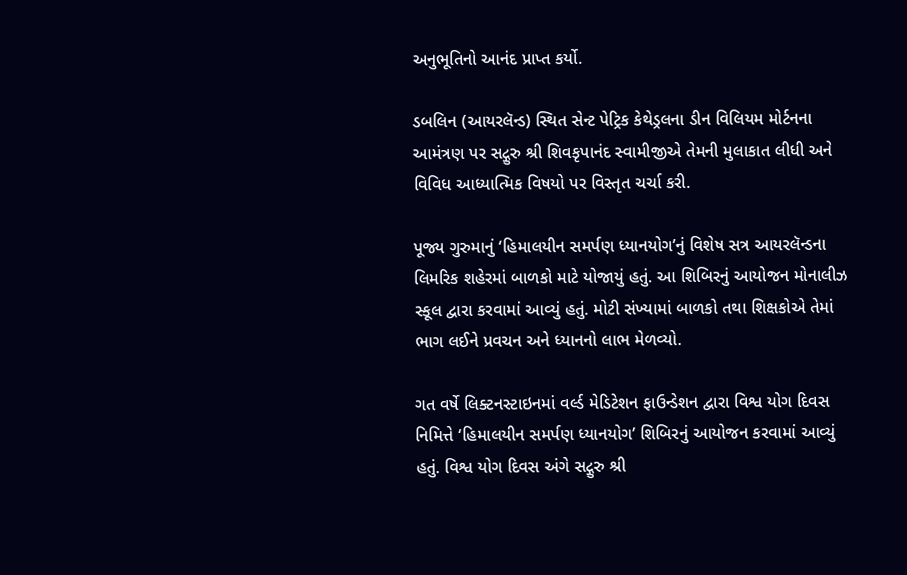અનુભૂતિનો આનંદ પ્રાપ્ત કર્યો.

ડબલિન (આયરલૅન્ડ) સ્થિત સેન્ટ પેટ્રિક કેથેડ્રલના ડીન વિલિયમ મોર્ટનના આમંત્રણ પર સદ્ગુરુ શ્રી શિવકૃપાનંદ સ્વામીજીએ તેમની મુલાકાત લીધી અને વિવિધ આધ્યાત્મિક વિષયો પર વિસ્તૃત ચર્ચા કરી.

પૂજ્ય ગુરુમાનું ‘હિમાલયીન સમર્પણ ધ્યાનયોગ’નું વિશેષ સત્ર આયરલૅન્ડના લિમરિક શહેરમાં બાળકો માટે યોજાયું હતું. આ શિબિરનું આયોજન મોનાલીઝ સ્કૂલ દ્વારા કરવામાં આવ્યું હતું. મોટી સંખ્યામાં બાળકો તથા શિક્ષકોએ તેમાં ભાગ લઈને પ્રવચન અને ધ્યાનનો લાભ મેળવ્યો.

ગત વર્ષે લિક્ટનસ્ટાઇનમાં વર્લ્ડ મેડિટેશન ફાઉન્ડેશન દ્વારા વિશ્વ યોગ દિવસ નિમિત્તે ‘હિમાલયીન સમર્પણ ધ્યાનયોગ’ શિબિરનું આયોજન કરવામાં આવ્યું હતું. વિશ્વ યોગ દિવસ અંગે સદ્ગુરુ શ્રી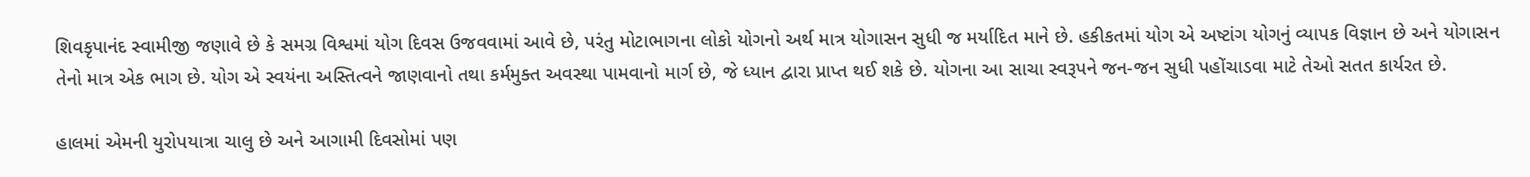શિવકૃપાનંદ સ્વામીજી જણાવે છે કે સમગ્ર વિશ્વમાં યોગ દિવસ ઉજવવામાં આવે છે, પરંતુ મોટાભાગના લોકો યોગનો અર્થ માત્ર યોગાસન સુધી જ મર્યાદિત માને છે. હકીકતમાં યોગ એ અષ્ટાંગ યોગનું વ્યાપક વિજ્ઞાન છે અને યોગાસન તેનો માત્ર એક ભાગ છે. યોગ એ સ્વયંના અસ્તિત્વને જાણવાનો તથા કર્મમુક્ત અવસ્થા પામવાનો માર્ગ છે, જે ધ્યાન દ્વારા પ્રાપ્ત થઈ શકે છે. યોગના આ સાચા સ્વરૂપને જન-જન સુધી પહોંચાડવા માટે તેઓ સતત કાર્યરત છે.

હાલમાં એમની યુરોપયાત્રા ચાલુ છે અને આગામી દિવસોમાં પણ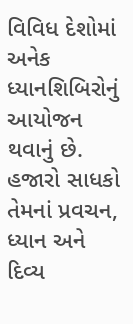વિવિધ દેશોમાં અનેક ધ્યાનશિબિરોનું આયોજન થવાનું છે. હજારો સાધકો તેમનાં પ્રવચન, ધ્યાન અને દિવ્ય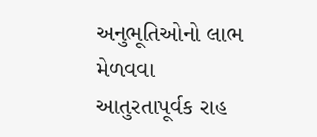અનુભૂતિઓનો લાભ મેળવવા આતુરતાપૂર્વક રાહ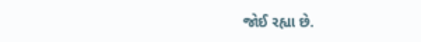જોઈ રહ્યા છે.